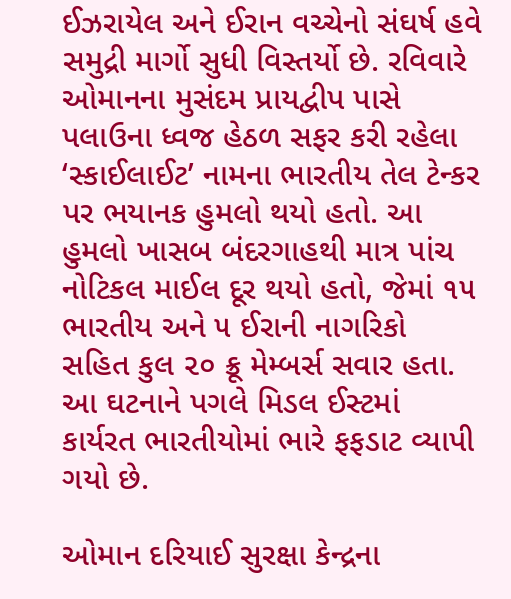ઈઝરાયેલ અને ઈરાન વચ્ચેનો સંઘર્ષ હવે સમુદ્રી માર્ગો સુધી વિસ્તર્યો છે. રવિવારે ઓમાનના મુસંદમ પ્રાયદ્વીપ પાસે પલાઉના ધ્વજ હેઠળ સફર કરી રહેલા ‘સ્કાઈલાઈટ’ નામના ભારતીય તેલ ટેન્કર પર ભયાનક હુમલો થયો હતો. આ હુમલો ખાસબ બંદરગાહથી માત્ર પાંચ નોટિકલ માઈલ દૂર થયો હતો, જેમાં ૧૫ ભારતીય અને ૫ ઈરાની નાગરિકો સહિત કુલ ૨૦ ક્રૂ મેમ્બર્સ સવાર હતા. આ ઘટનાને પગલે મિડલ ઈસ્ટમાં કાર્યરત ભારતીયોમાં ભારે ફફડાટ વ્યાપી ગયો છે.

ઓમાન દરિયાઈ સુરક્ષા કેન્દ્રના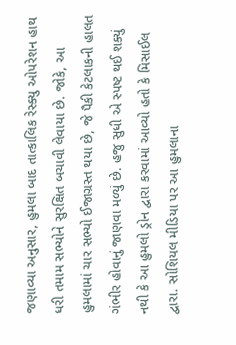જણાવ્યા અનુસાર, હુમલા બાદ તાત્કાલિક રેસ્ક્યુ ઓપરેશન હાથ ધરી તમામ સભ્યોને સુરક્ષિત બચાવી લેવાયા છે. જોકે, આ હુમલામાં ચાર સભ્યો ઈજાગ્રસ્ત થયા છે, જે પૈકી કેટલાકની હાલત ગંભીર હોવાનું જાણવા મળ્યું છે. હજુ સુધી એ સ્પષ્ટ થઈ શક્યું નથી કે આ હુમલો ડ્રોન દ્વારા કરવામાં આવ્યો હતો કે મિસાઈલ દ્વારા. સોશિયલ મીડિયા પર આ હુમલાના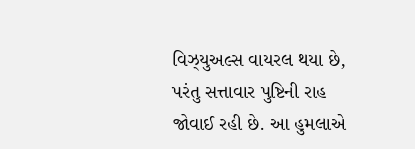વિઝ્યુઅલ્સ વાયરલ થયા છે, પરંતુ સત્તાવાર પુષ્ટિની રાહ જોવાઈ રહી છે. આ હુમલાએ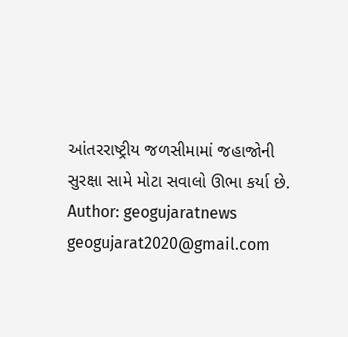આંતરરાષ્ટ્રીય જળસીમામાં જહાજોની સુરક્ષા સામે મોટા સવાલો ઊભા કર્યા છે.
Author: geogujaratnews
geogujarat2020@gmail.com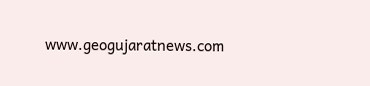www.geogujaratnews.com